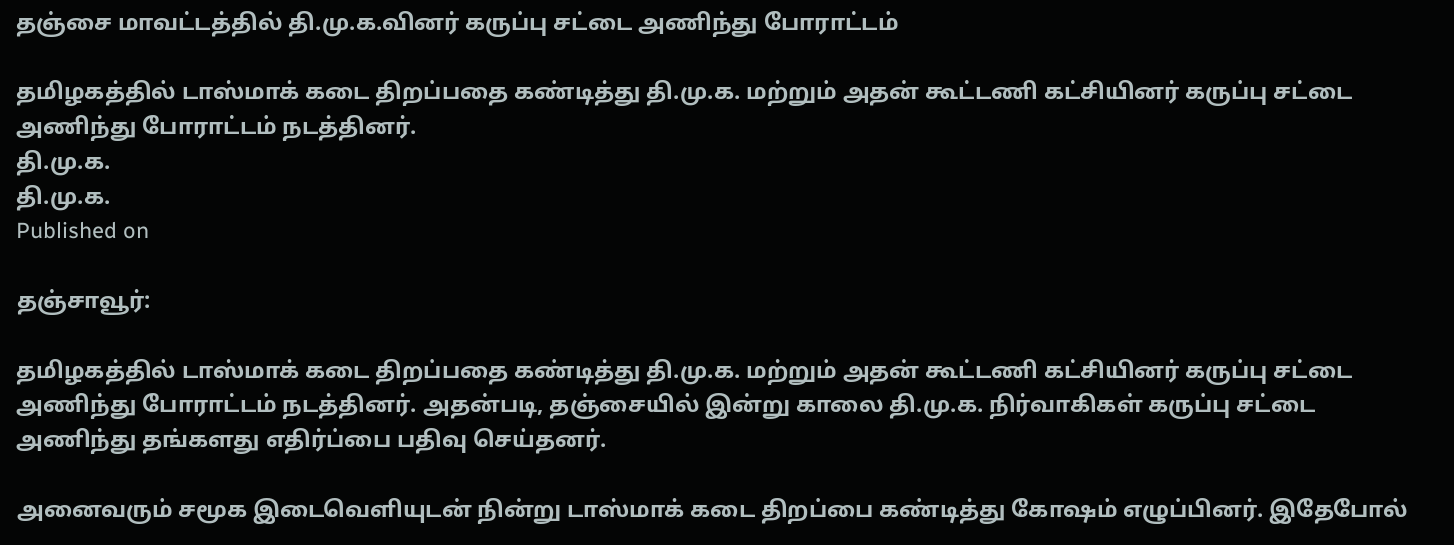தஞ்சை மாவட்டத்தில் தி.மு.க.வினர் கருப்பு சட்டை அணிந்து போராட்டம்

தமிழகத்தில் டாஸ்மாக் கடை திறப்பதை கண்டித்து தி.மு.க. மற்றும் அதன் கூட்டணி கட்சியினர் கருப்பு சட்டை அணிந்து போராட்டம் நடத்தினர்.
தி.மு.க.
தி.மு.க.
Published on

தஞ்சாவூர்:

தமிழகத்தில் டாஸ்மாக் கடை திறப்பதை கண்டித்து தி.மு.க. மற்றும் அதன் கூட்டணி கட்சியினர் கருப்பு சட்டை அணிந்து போராட்டம் நடத்தினர். அதன்படி, தஞ்சையில் இன்று காலை தி.மு.க. நிர்வாகிகள் கருப்பு சட்டை அணிந்து தங்களது எதிர்ப்பை பதிவு செய்தனர்.

அனைவரும் சமூக இடைவெளியுடன் நின்று டாஸ்மாக் கடை திறப்பை கண்டித்து கோஷம் எழுப்பினர். இதேபோல்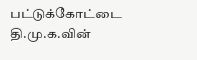பட்டுக்கோட்டை தி.மு.க.வின்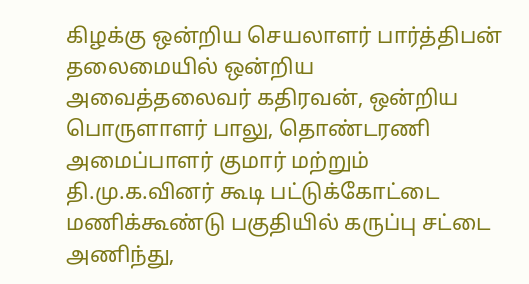கிழக்கு ஒன்றிய செயலாளர் பார்த்திபன் தலைமையில் ஒன்றிய அவைத்தலைவர் கதிரவன், ஒன்றிய பொருளாளர் பாலு, தொண்டரணி அமைப்பாளர் குமார் மற்றும் தி.மு.க.வினர் கூடி பட்டுக்கோட்டை மணிக்கூண்டு பகுதியில் கருப்பு சட்டை அணிந்து,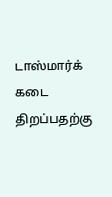டாஸ்மார்க் கடை திறப்பதற்கு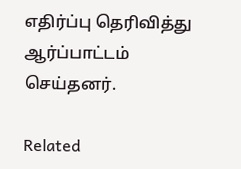எதிர்ப்பு தெரிவித்து ஆர்ப்பாட்டம் செய்தனர்.

Related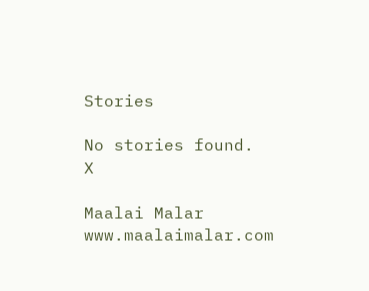Stories

No stories found.
X

Maalai Malar
www.maalaimalar.com